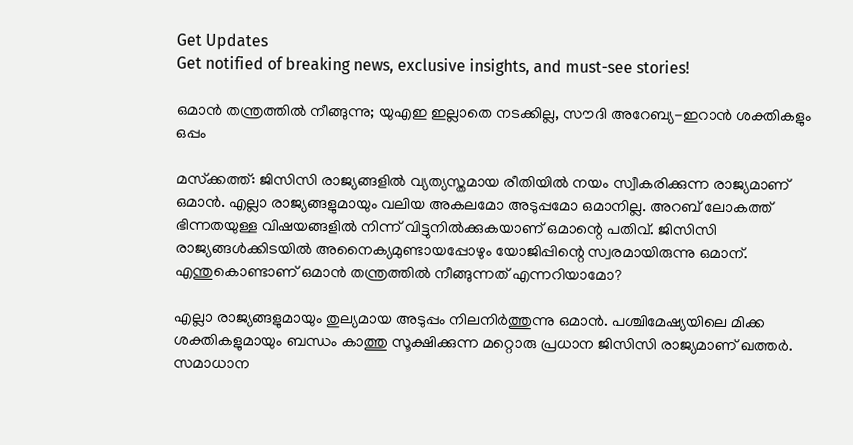Get Updates
Get notified of breaking news, exclusive insights, and must-see stories!

ഒമാന്‍ തന്ത്രത്തില്‍ നീങ്ങുന്നു; യുഎഇ ഇല്ലാതെ നടക്കില്ല, സൗദി അറേബ്യ-ഇറാന്‍ ശക്തികളും ഒപ്പം

മസ്‌ക്കത്ത്: ജിസിസി രാജ്യങ്ങളില്‍ വ്യത്യസ്തമായ രീതിയില്‍ നയം സ്വീകരിക്കുന്ന രാജ്യമാണ് ഒമാന്‍. എല്ലാ രാജ്യങ്ങളുമായും വലിയ അകലമോ അടുപ്പമോ ഒമാനില്ല. അറബ് ലോകത്ത് ഭിന്നതയുള്ള വിഷയങ്ങളില്‍ നിന്ന് വിട്ടുനില്‍ക്കുകയാണ് ഒമാന്റെ പതിവ്. ജിസിസി രാജ്യങ്ങള്‍ക്കിടയില്‍ അനൈക്യമുണ്ടായപ്പോഴും യോജിപ്പിന്റെ സ്വരമായിരുന്നു ഒമാന്. എന്തുകൊണ്ടാണ് ഒമാന്‍ തന്ത്രത്തില്‍ നീങ്ങുന്നത് എന്നറിയാമോ?

എല്ലാ രാജ്യങ്ങളുമായും തുല്യമായ അടുപ്പം നിലനിര്‍ത്തുന്നു ഒമാന്‍. പശ്ചിമേഷ്യയിലെ മിക്ക ശക്തികളുമായും ബന്ധം കാത്തു സൂക്ഷിക്കുന്ന മറ്റൊരു പ്രധാന ജിസിസി രാജ്യമാണ് ഖത്തര്‍. സമാധാന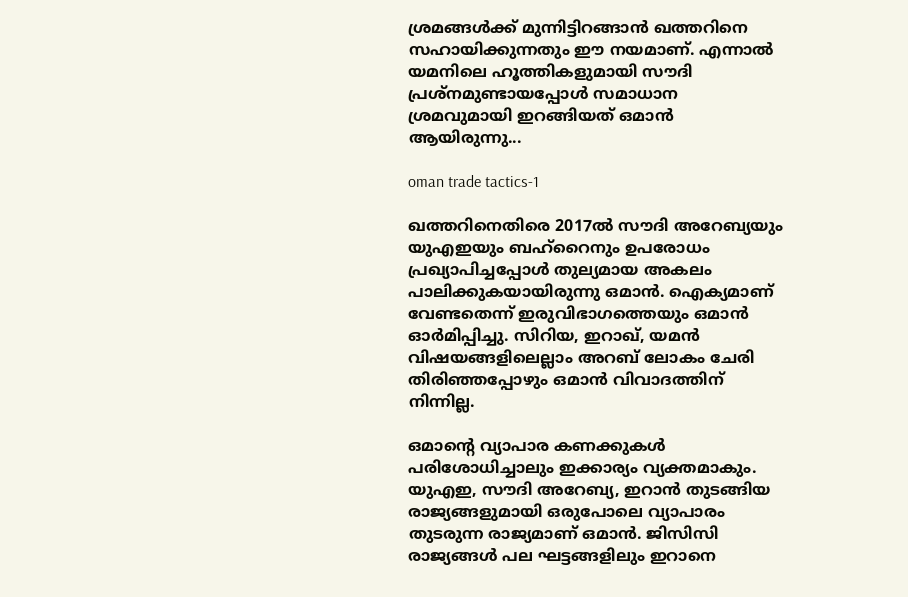ശ്രമങ്ങള്‍ക്ക് മുന്നിട്ടിറങ്ങാന്‍ ഖത്തറിനെ സഹായിക്കുന്നതും ഈ നയമാണ്. എന്നാല്‍ യമനിലെ ഹൂത്തികളുമായി സൗദി പ്രശ്‌നമുണ്ടായപ്പോള്‍ സമാധാന ശ്രമവുമായി ഇറങ്ങിയത് ഒമാന്‍ ആയിരുന്നു...

oman trade tactics-1

ഖത്തറിനെതിരെ 2017ല്‍ സൗദി അറേബ്യയും യുഎഇയും ബഹ്‌റൈനും ഉപരോധം പ്രഖ്യാപിച്ചപ്പോള്‍ തുല്യമായ അകലം പാലിക്കുകയായിരുന്നു ഒമാന്‍. ഐക്യമാണ് വേണ്ടതെന്ന് ഇരുവിഭാഗത്തെയും ഒമാന്‍ ഓര്‍മിപ്പിച്ചു. സിറിയ, ഇറാഖ്, യമന്‍ വിഷയങ്ങളിലെല്ലാം അറബ് ലോകം ചേരി തിരിഞ്ഞപ്പോഴും ഒമാന്‍ വിവാദത്തിന് നിന്നില്ല.

ഒമാന്റെ വ്യാപാര കണക്കുകള്‍ പരിശോധിച്ചാലും ഇക്കാര്യം വ്യക്തമാകും. യുഎഇ, സൗദി അറേബ്യ, ഇറാന്‍ തുടങ്ങിയ രാജ്യങ്ങളുമായി ഒരുപോലെ വ്യാപാരം തുടരുന്ന രാജ്യമാണ് ഒമാന്‍. ജിസിസി രാജ്യങ്ങള്‍ പല ഘട്ടങ്ങളിലും ഇറാനെ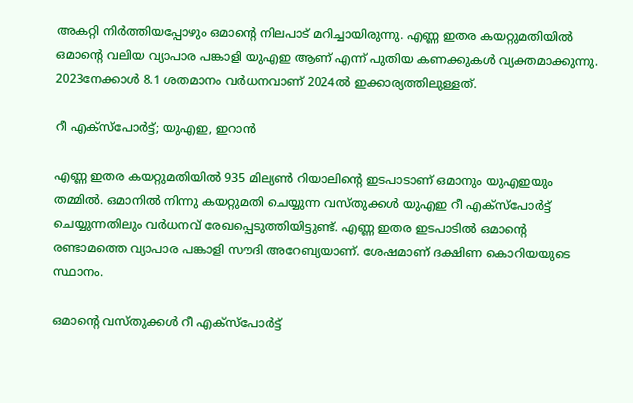അകറ്റി നിര്‍ത്തിയപ്പോഴും ഒമാന്റെ നിലപാട് മറിച്ചായിരുന്നു. എണ്ണ ഇതര കയറ്റുമതിയില്‍ ഒമാന്റെ വലിയ വ്യാപാര പങ്കാളി യുഎഇ ആണ് എന്ന് പുതിയ കണക്കുകള്‍ വ്യക്തമാക്കുന്നു. 2023നേക്കാള്‍ 8.1 ശതമാനം വര്‍ധനവാണ് 2024ല്‍ ഇക്കാര്യത്തിലുള്ളത്.

റീ എക്‌സ്‌പോര്‍ട്ട്; യുഎഇ, ഇറാന്‍

എണ്ണ ഇതര കയറ്റുമതിയില്‍ 935 മില്യണ്‍ റിയാലിന്റെ ഇടപാടാണ് ഒമാനും യുഎഇയും തമ്മില്‍. ഒമാനില്‍ നിന്നു കയറ്റുമതി ചെയ്യുന്ന വസ്തുക്കള്‍ യുഎഇ റീ എക്‌സ്‌പോര്‍ട്ട് ചെയ്യുന്നതിലും വര്‍ധനവ് രേഖപ്പെടുത്തിയിട്ടുണ്ട്. എണ്ണ ഇതര ഇടപാടില്‍ ഒമാന്റെ രണ്ടാമത്തെ വ്യാപാര പങ്കാളി സൗദി അറേബ്യയാണ്. ശേഷമാണ് ദക്ഷിണ കൊറിയയുടെ സ്ഥാനം.

ഒമാന്റെ വസ്തുക്കള്‍ റീ എക്‌സ്‌പോര്‍ട്ട്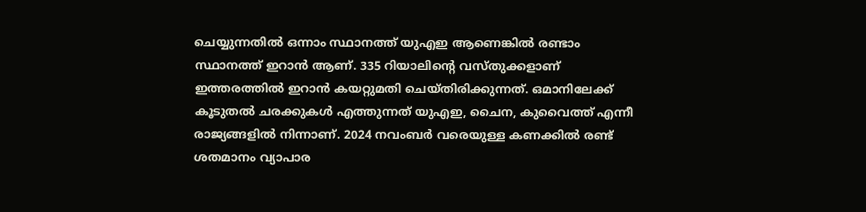ചെയ്യുന്നതില്‍ ഒന്നാം സ്ഥാനത്ത് യുഎഇ ആണെങ്കില്‍ രണ്ടാം സ്ഥാനത്ത് ഇറാന്‍ ആണ്. 335 റിയാലിന്റെ വസ്തുക്കളാണ് ഇത്തരത്തില്‍ ഇറാന്‍ കയറ്റുമതി ചെയ്തിരിക്കുന്നത്. ഒമാനിലേക്ക് കൂടുതല്‍ ചരക്കുകള്‍ എത്തുന്നത് യുഎഇ, ചൈന, കുവൈത്ത് എന്നീ രാജ്യങ്ങളില്‍ നിന്നാണ്. 2024 നവംബര്‍ വരെയുള്ള കണക്കില്‍ രണ്ട് ശതമാനം വ്യാപാര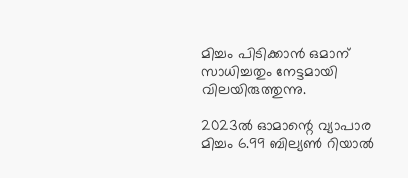മിച്ചം പിടിക്കാന്‍ ഒമാന് സാധിച്ചതും നേട്ടമായി വിലയിരുത്തുന്നു.

2023ല്‍ ഓമാന്റെ വ്യാപാര മിച്ചം 6.99 ബില്യണ്‍ റിയാല്‍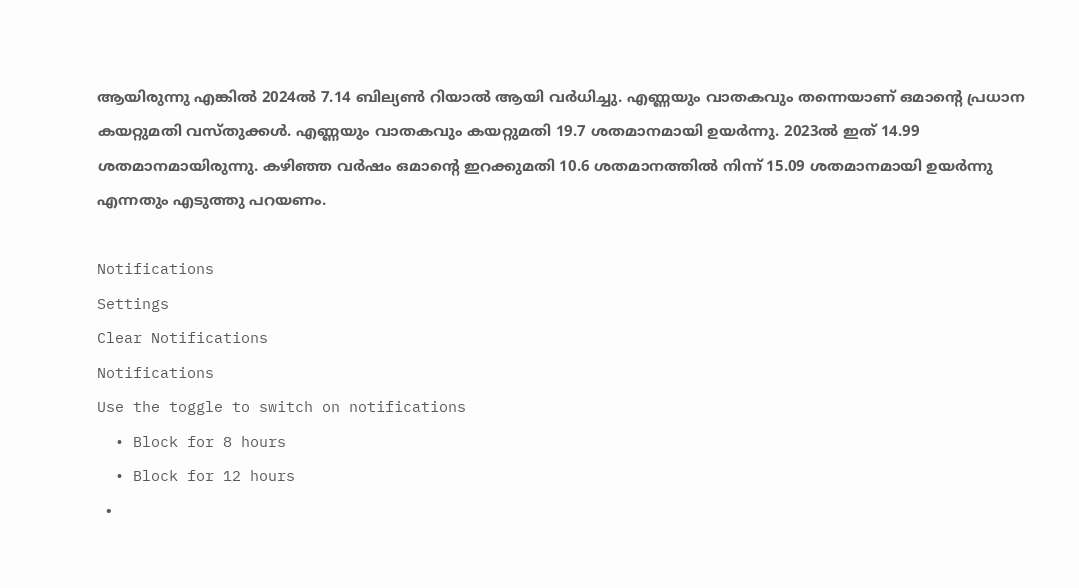ആയിരുന്നു എങ്കില്‍ 2024ല്‍ 7.14 ബില്യണ്‍ റിയാല്‍ ആയി വര്‍ധിച്ചു. എണ്ണയും വാതകവും തന്നെയാണ് ഒമാന്റെ പ്രധാന കയറ്റുമതി വസ്തുക്കള്‍. എണ്ണയും വാതകവും കയറ്റുമതി 19.7 ശതമാനമായി ഉയര്‍ന്നു. 2023ല്‍ ഇത് 14.99 ശതമാനമായിരുന്നു. കഴിഞ്ഞ വര്‍ഷം ഒമാന്റെ ഇറക്കുമതി 10.6 ശതമാനത്തില്‍ നിന്ന് 15.09 ശതമാനമായി ഉയര്‍ന്നു എന്നതും എടുത്തു പറയണം.

Notifications
Settings
Clear Notifications
Notifications
Use the toggle to switch on notifications
  • Block for 8 hours
  • Block for 12 hours
  •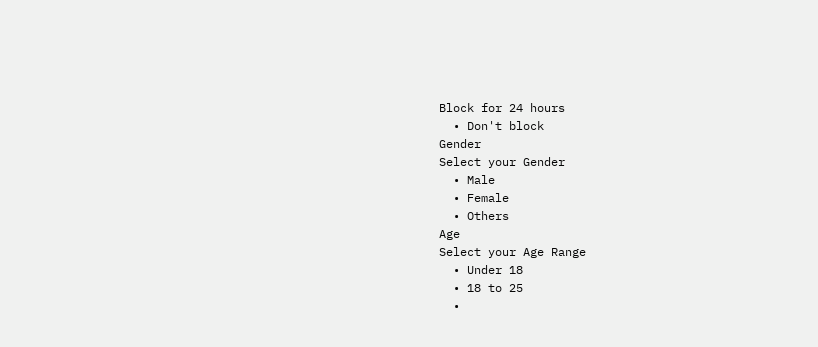Block for 24 hours
  • Don't block
Gender
Select your Gender
  • Male
  • Female
  • Others
Age
Select your Age Range
  • Under 18
  • 18 to 25
  •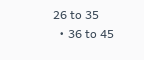26 to 35
  • 36 to 45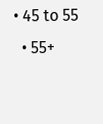• 45 to 55
  • 55+